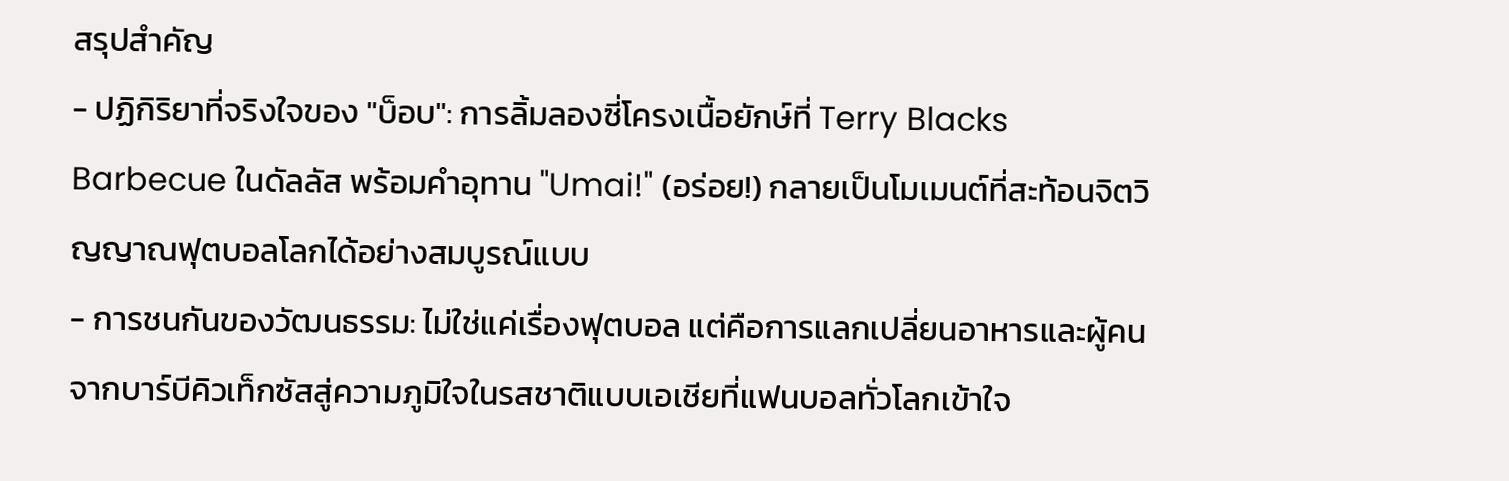สรุปสำคัญ
- ปฏิกิริยาที่จริงใจของ "บ็อบ": การลิ้มลองซี่โครงเนื้อยักษ์ที่ Terry Blacks Barbecue ในดัลลัส พร้อมคำอุทาน "Umai!" (อร่อย!) กลายเป็นโมเมนต์ที่สะท้อนจิตวิญญาณฟุตบอลโลกได้อย่างสมบูรณ์แบบ
- การชนกันของวัฒนธรรม: ไม่ใช่แค่เรื่องฟุตบอล แต่คือการแลกเปลี่ยนอาหารและผู้คน จากบาร์บีคิวเท็กซัสสู่ความภูมิใจในรสชาติแบบเอเชียที่แฟนบอลทั่วโลกเข้าใจ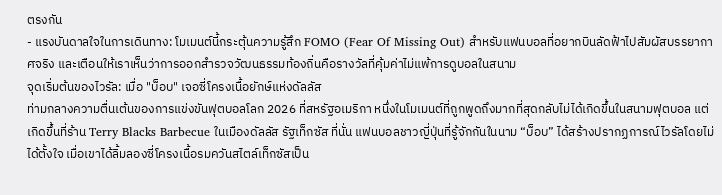ตรงกัน
- แรงบันดาลใจในการเดินทาง: โมเมนต์นี้กระตุ้นความรู้สึก FOMO (Fear Of Missing Out) สำหรับแฟนบอลที่อยากบินลัดฟ้าไปสัมผัสบรรยากาศจริง และเตือนให้เราเห็นว่าการออกสำรวจวัฒนธรรมท้องถิ่นคือรางวัลที่คุ้มค่าไม่แพ้การดูบอลในสนาม
จุดเริ่มต้นของไวรัล: เมื่อ "บ็อบ" เจอซี่โครงเนื้อยักษ์แห่งดัลลัส
ท่ามกลางความตื่นเต้นของการแข่งขันฟุตบอลโลก 2026 ที่สหรัฐอเมริกา หนึ่งในโมเมนต์ที่ถูกพูดถึงมากที่สุดกลับไม่ได้เกิดขึ้นในสนามฟุตบอล แต่เกิดขึ้นที่ร้าน Terry Blacks Barbecue ในเมืองดัลลัส รัฐเท็กซัส ที่นั่น แฟนบอลชาวญี่ปุ่นที่รู้จักกันในนาม “บ็อบ” ได้สร้างปรากฏการณ์ไวรัลโดยไม่ได้ตั้งใจ เมื่อเขาได้ลิ้มลองซี่โครงเนื้อรมควันสไตล์เท็กซัสเป็น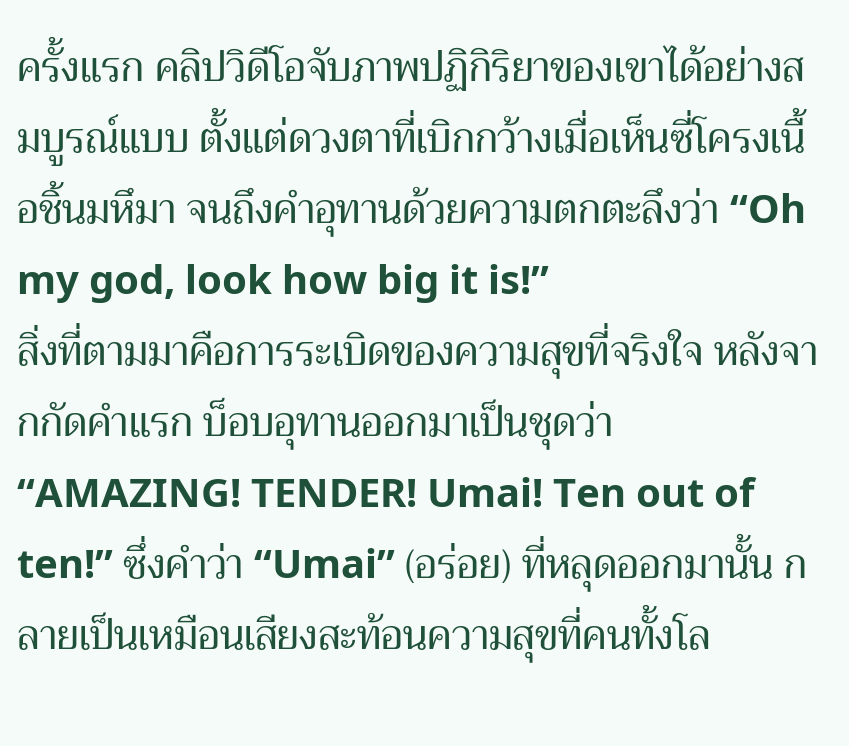ครั้งแรก คลิปวิดีโอจับภาพปฏิกิริยาของเขาได้อย่างสมบูรณ์แบบ ตั้งแต่ดวงตาที่เบิกกว้างเมื่อเห็นซี่โครงเนื้อชิ้นมหึมา จนถึงคำอุทานด้วยความตกตะลึงว่า “Oh my god, look how big it is!”
สิ่งที่ตามมาคือการระเบิดของความสุขที่จริงใจ หลังจากกัดคำแรก บ็อบอุทานออกมาเป็นชุดว่า “AMAZING! TENDER! Umai! Ten out of ten!” ซึ่งคำว่า “Umai” (อร่อย) ที่หลุดออกมานั้น กลายเป็นเหมือนเสียงสะท้อนความสุขที่คนทั้งโล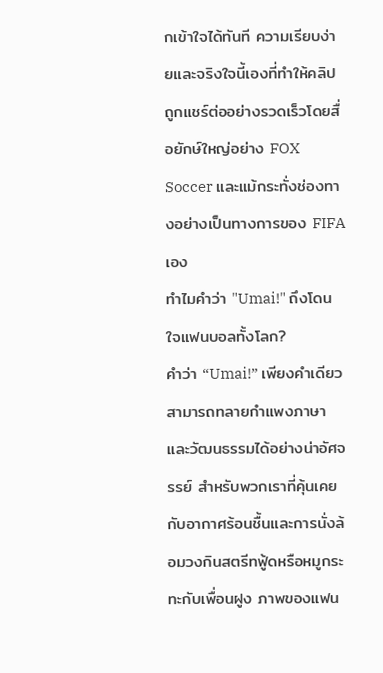กเข้าใจได้ทันที ความเรียบง่ายและจริงใจนี้เองที่ทำให้คลิปถูกแชร์ต่ออย่างรวดเร็วโดยสื่อยักษ์ใหญ่อย่าง FOX Soccer และแม้กระทั่งช่องทางอย่างเป็นทางการของ FIFA เอง
ทำไมคำว่า "Umai!" ถึงโดนใจแฟนบอลทั้งโลก?
คำว่า “Umai!” เพียงคำเดียวสามารถทลายกำแพงภาษาและวัฒนธรรมได้อย่างน่าอัศจรรย์ สำหรับพวกเราที่คุ้นเคยกับอากาศร้อนชื้นและการนั่งล้อมวงกินสตรีทฟู้ดหรือหมูกระทะกับเพื่อนฝูง ภาพของแฟน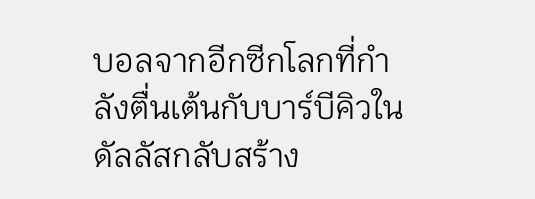บอลจากอีกซีกโลกที่กำลังตื่นเต้นกับบาร์บีคิวในดัลลัสกลับสร้าง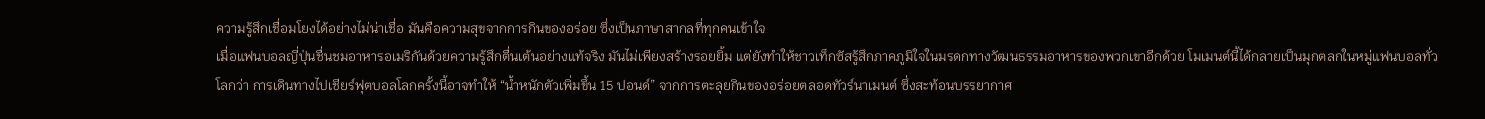ความรู้สึกเชื่อมโยงได้อย่างไม่น่าเชื่อ มันคือความสุขจากการกินของอร่อย ซึ่งเป็นภาษาสากลที่ทุกคนเข้าใจ
เมื่อแฟนบอลญี่ปุ่นชื่นชมอาหารอเมริกันด้วยความรู้สึกตื่นเต้นอย่างแท้จริง มันไม่เพียงสร้างรอยยิ้ม แต่ยังทำให้ชาวเท็กซัสรู้สึกภาคภูมิใจในมรดกทางวัฒนธรรมอาหารของพวกเขาอีกด้วย โมเมนต์นี้ได้กลายเป็นมุกตลกในหมู่แฟนบอลทั่วโลกว่า การเดินทางไปเชียร์ฟุตบอลโลกครั้งนี้อาจทำให้ “น้ำหนักตัวเพิ่มขึ้น 15 ปอนด์” จากการตะลุยกินของอร่อยตลอดทัวร์นาเมนต์ ซึ่งสะท้อนบรรยากาศ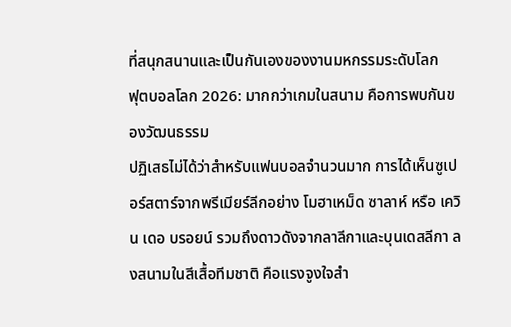ที่สนุกสนานและเป็นกันเองของงานมหกรรมระดับโลก
ฟุตบอลโลก 2026: มากกว่าเกมในสนาม คือการพบกันของวัฒนธรรม
ปฏิเสธไม่ได้ว่าสำหรับแฟนบอลจำนวนมาก การได้เห็นซูเปอร์สตาร์จากพรีเมียร์ลีกอย่าง โมฮาเหม็ด ซาลาห์ หรือ เควิน เดอ บรอยน์ รวมถึงดาวดังจากลาลีกาและบุนเดสลีกา ลงสนามในสีเสื้อทีมชาติ คือแรงจูงใจสำ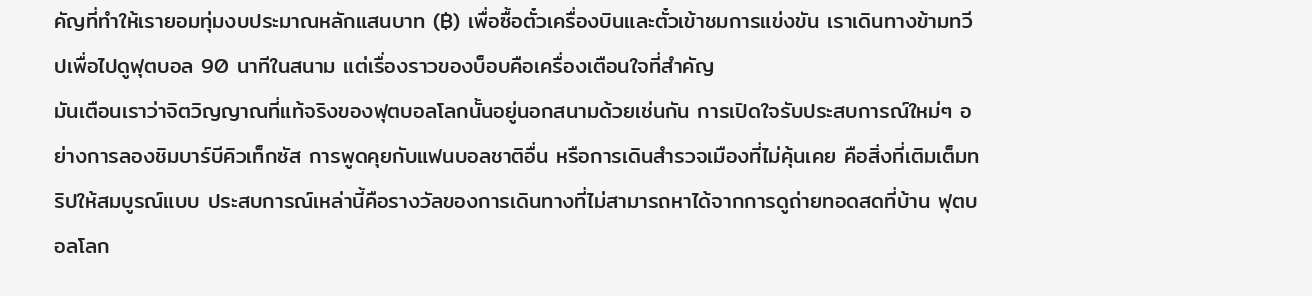คัญที่ทำให้เรายอมทุ่มงบประมาณหลักแสนบาท (฿) เพื่อซื้อตั๋วเครื่องบินและตั๋วเข้าชมการแข่งขัน เราเดินทางข้ามทวีปเพื่อไปดูฟุตบอล 90 นาทีในสนาม แต่เรื่องราวของบ็อบคือเครื่องเตือนใจที่สำคัญ
มันเตือนเราว่าจิตวิญญาณที่แท้จริงของฟุตบอลโลกนั้นอยู่นอกสนามด้วยเช่นกัน การเปิดใจรับประสบการณ์ใหม่ๆ อย่างการลองชิมบาร์บีคิวเท็กซัส การพูดคุยกับแฟนบอลชาติอื่น หรือการเดินสำรวจเมืองที่ไม่คุ้นเคย คือสิ่งที่เติมเต็มทริปให้สมบูรณ์แบบ ประสบการณ์เหล่านี้คือรางวัลของการเดินทางที่ไม่สามารถหาได้จากการดูถ่ายทอดสดที่บ้าน ฟุตบอลโลก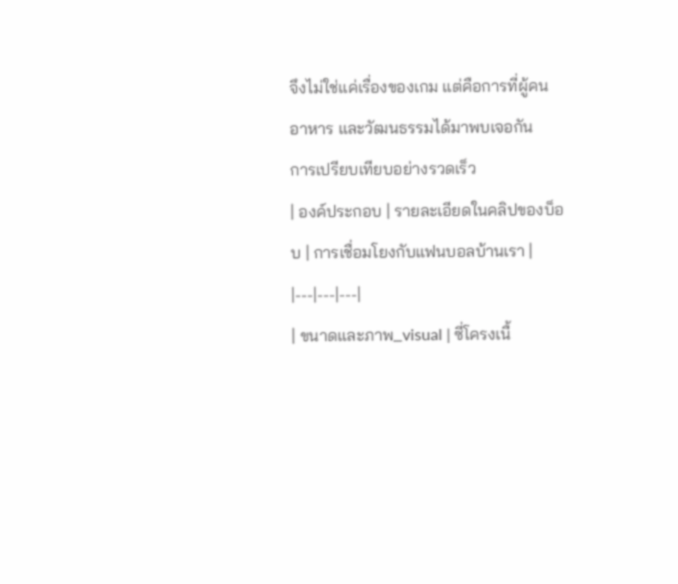จึงไม่ใช่แค่เรื่องของเกม แต่คือการที่ผู้คน อาหาร และวัฒนธรรมได้มาพบเจอกัน
การเปรียบเทียบอย่างรวดเร็ว
| องค์ประกอบ | รายละเอียดในคลิปของบ็อบ | การเชื่อมโยงกับแฟนบอลบ้านเรา |
|---|---|---|
| ขนาดและภาพ_visual | ซี่โครงเนื้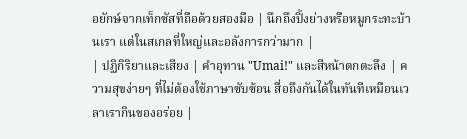อยักษ์จากเท็กซัสที่ถือด้วยสองมือ | นึกถึงปิ้งย่างหรือหมูกระทะบ้านเรา แต่ในสเกลที่ใหญ่และอลังการกว่ามาก |
| ปฏิกิริยาและเสียง | คำอุทาน "Umai!" และสีหน้าตกตะลึง | ความสุขง่ายๆ ที่ไม่ต้องใช้ภาษาซับซ้อน สื่อถึงกันได้ในทันทีเหมือนเวลาเรากินของอร่อย |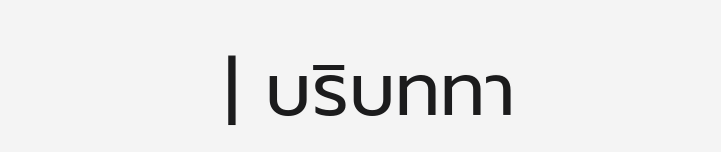| บริบททา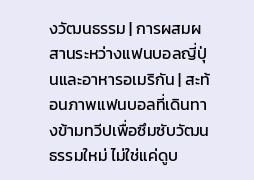งวัฒนธรรม | การผสมผสานระหว่างแฟนบอลญี่ปุ่นและอาหารอเมริกัน | สะท้อนภาพแฟนบอลที่เดินทางข้ามทวีปเพื่อซึมซับวัฒนธรรมใหม่ ไม่ใช่แค่ดูบ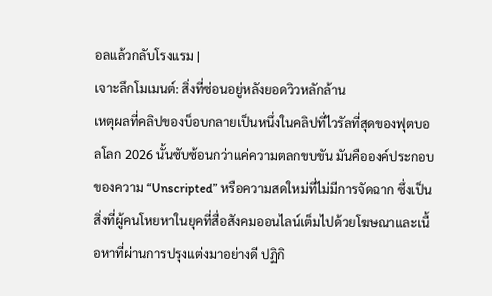อลแล้วกลับโรงแรม |
เจาะลึกโมเมนต์: สิ่งที่ซ่อนอยู่หลังยอดวิวหลักล้าน
เหตุผลที่คลิปของบ็อบกลายเป็นหนึ่งในคลิปที่ไวรัลที่สุดของฟุตบอลโลก 2026 นั้นซับซ้อนกว่าแค่ความตลกขบขัน มันคือองค์ประกอบของความ “Unscripted” หรือความสดใหม่ที่ไม่มีการจัดฉาก ซึ่งเป็นสิ่งที่ผู้คนโหยหาในยุคที่สื่อสังคมออนไลน์เต็มไปด้วยโฆษณาและเนื้อหาที่ผ่านการปรุงแต่งมาอย่างดี ปฏิกิ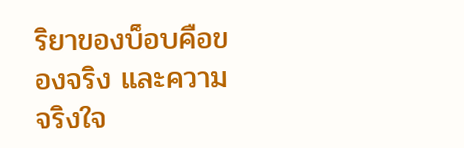ริยาของบ็อบคือของจริง และความจริงใจ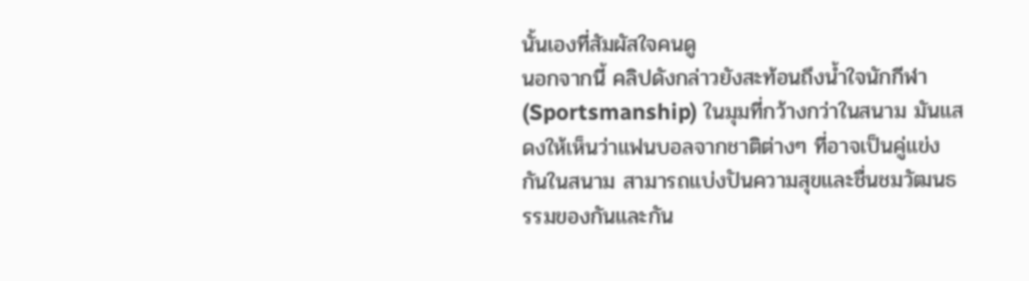นั้นเองที่สัมผัสใจคนดู
นอกจากนี้ คลิปดังกล่าวยังสะท้อนถึงน้ำใจนักกีฬา (Sportsmanship) ในมุมที่กว้างกว่าในสนาม มันแสดงให้เห็นว่าแฟนบอลจากชาติต่างๆ ที่อาจเป็นคู่แข่งกันในสนาม สามารถแบ่งปันความสุขและชื่นชมวัฒนธรรมของกันและกัน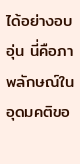ได้อย่างอบอุ่น นี่คือภาพลักษณ์ในอุดมคติขอ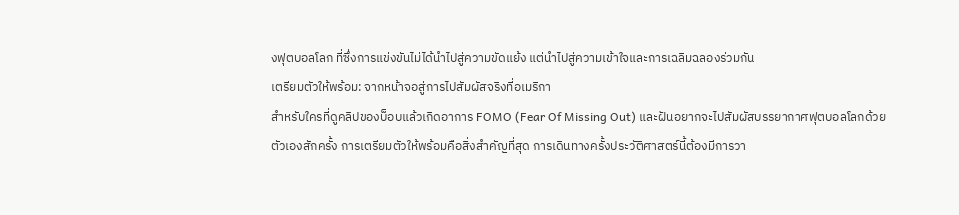งฟุตบอลโลก ที่ซึ่งการแข่งขันไม่ได้นำไปสู่ความขัดแย้ง แต่นำไปสู่ความเข้าใจและการเฉลิมฉลองร่วมกัน
เตรียมตัวให้พร้อม: จากหน้าจอสู่การไปสัมผัสจริงที่อเมริกา
สำหรับใครที่ดูคลิปของบ็อบแล้วเกิดอาการ FOMO (Fear Of Missing Out) และฝันอยากจะไปสัมผัสบรรยากาศฟุตบอลโลกด้วยตัวเองสักครั้ง การเตรียมตัวให้พร้อมคือสิ่งสำคัญที่สุด การเดินทางครั้งประวัติศาสตร์นี้ต้องมีการวา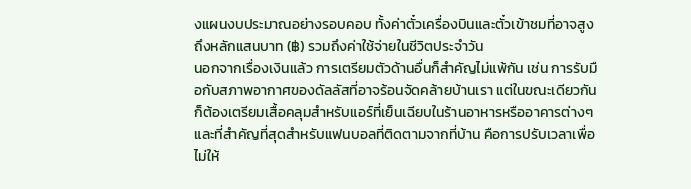งแผนงบประมาณอย่างรอบคอบ ทั้งค่าตั๋วเครื่องบินและตั๋วเข้าชมที่อาจสูงถึงหลักแสนบาท (฿) รวมถึงค่าใช้จ่ายในชีวิตประจำวัน
นอกจากเรื่องเงินแล้ว การเตรียมตัวด้านอื่นก็สำคัญไม่แพ้กัน เช่น การรับมือกับสภาพอากาศของดัลลัสที่อาจร้อนจัดคล้ายบ้านเรา แต่ในขณะเดียวกันก็ต้องเตรียมเสื้อคลุมสำหรับแอร์ที่เย็นเฉียบในร้านอาหารหรืออาคารต่างๆ และที่สำคัญที่สุดสำหรับแฟนบอลที่ติดตามจากที่บ้าน คือการปรับเวลาเพื่อไม่ให้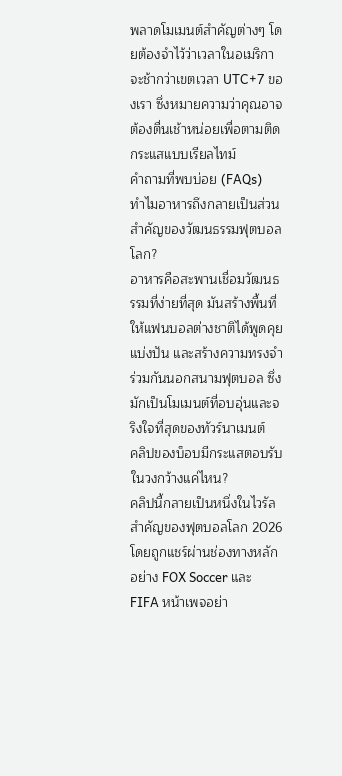พลาดโมเมนต์สำคัญต่างๆ โดยต้องจำไว้ว่าเวลาในอเมริกาจะช้ากว่าเขตเวลา UTC+7 ของเรา ซึ่งหมายความว่าคุณอาจต้องตื่นเช้าหน่อยเพื่อตามติดกระแสแบบเรียลไทม์
คำถามที่พบบ่อย (FAQs)
ทำไมอาหารถึงกลายเป็นส่วนสำคัญของวัฒนธรรมฟุตบอลโลก?
อาหารคือสะพานเชื่อมวัฒนธรรมที่ง่ายที่สุด มันสร้างพื้นที่ให้แฟนบอลต่างชาติได้พูดคุย แบ่งปัน และสร้างความทรงจำร่วมกันนอกสนามฟุตบอล ซึ่งมักเป็นโมเมนต์ที่อบอุ่นและจริงใจที่สุดของทัวร์นาเมนต์
คลิปของบ็อบมีกระแสตอบรับในวงกว้างแค่ไหน?
คลิปนี้กลายเป็นหนึ่งในไวรัลสำคัญของฟุตบอลโลก 2026 โดยถูกแชร์ผ่านช่องทางหลักอย่าง FOX Soccer และ FIFA หน้าเพจอย่า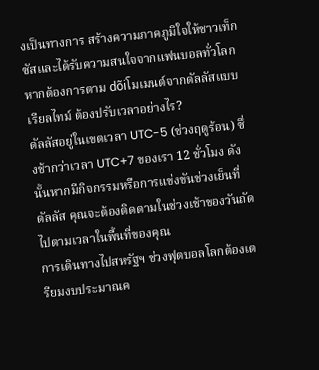งเป็นทางการ สร้างความภาคภูมิใจให้ชาวเท็กซัสและได้รับความสนใจจากแฟนบอลทั่วโลก
หากต้องการตาม dõiโมเมนต์จากดัลลัสแบบเรียลไทม์ ต้องปรับเวลาอย่างไร?
ดัลลัสอยู่ในเขตเวลา UTC-5 (ช่วงฤดูร้อน) ซึ่งช้ากว่าเวลา UTC+7 ของเรา 12 ชั่วโมง ดังนั้นหากมีกิจกรรมหรือการแข่งขันช่วงเย็นที่ดัลลัส คุณจะต้องติดตามในช่วงเช้าของวันถัดไปตามเวลาในพื้นที่ของคุณ
การเดินทางไปสหรัฐฯ ช่วงฟุตบอลโลกต้องเตรียมงบประมาณค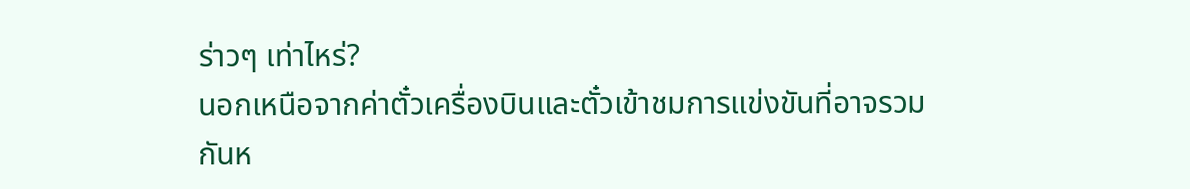ร่าวๆ เท่าไหร่?
นอกเหนือจากค่าตั๋วเครื่องบินและตั๋วเข้าชมการแข่งขันที่อาจรวมกันห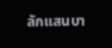ลักแสนบา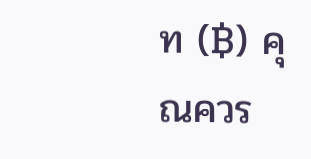ท (฿) คุณควร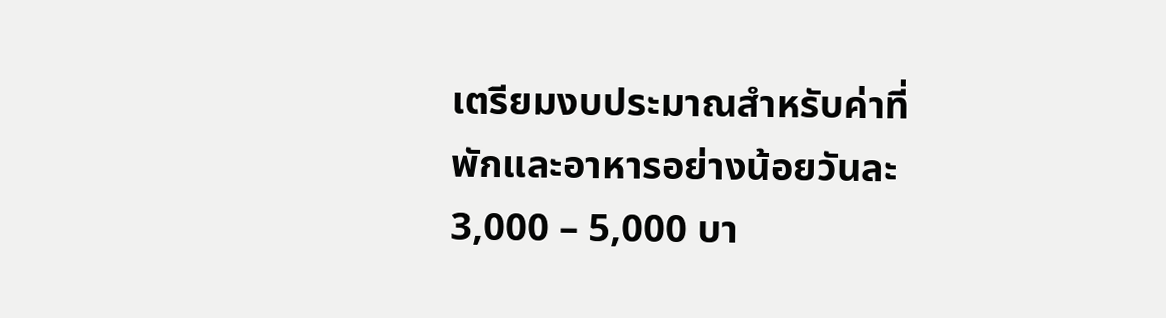เตรียมงบประมาณสำหรับค่าที่พักและอาหารอย่างน้อยวันละ 3,000 – 5,000 บา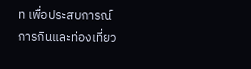ท เพื่อประสบการณ์การกินและท่องเที่ยว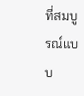ที่สมบูรณ์แบบ